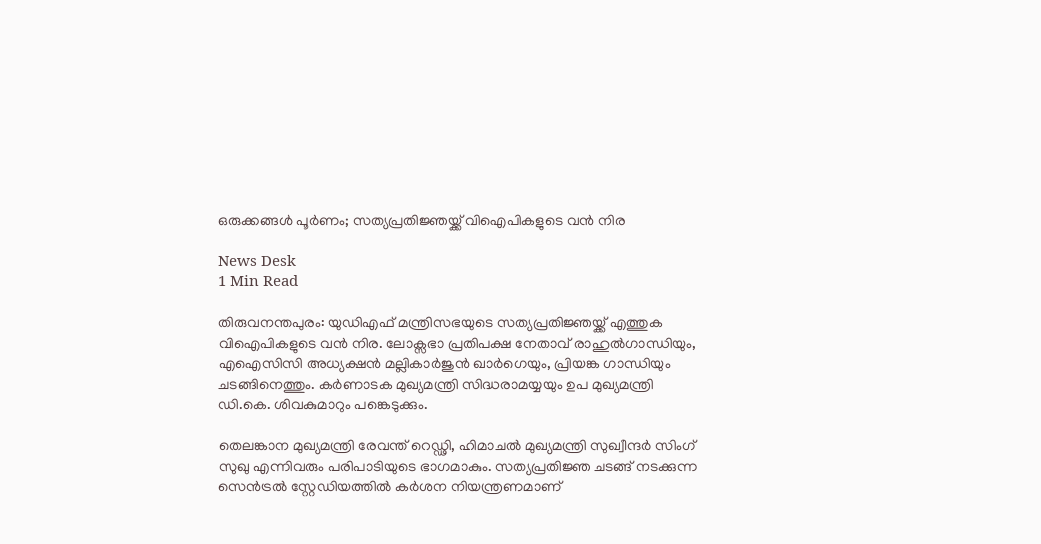ഒരുക്കങ്ങൾ പൂർണം; സത്യപ്രതിജ്ഞയ്ക്ക് വിഐപികളുടെ വൻ നിര

News Desk
1 Min Read

തിരുവനന്തപുരം: യുഡിഎഫ് മന്ത്രിസഭയുടെ സത്യപ്രതിജ്ഞയ്ക്ക് എത്തുക വിഐപികളുടെ വൻ നിര. ലോക്സഭാ പ്രതിപക്ഷ നേതാവ് രാഹുൽഗാന്ധിയും, എഐസിസി അധ്യക്ഷൻ മല്ലികാർജുൻ ഖാർഗെയും, പ്രിയങ്ക ഗാന്ധിയും ചടങ്ങിനെത്തും. കർണാടക മുഖ്യമന്ത്രി സിദ്ധരാമയ്യയും ഉപ മുഖ്യമന്ത്രി ഡി.കെ. ശിവകുമാറും പങ്കെടുക്കും.

തെലങ്കാന മുഖ്യമന്ത്രി രേവന്ത് റെഡ്ഢി, ഹിമാചൽ മുഖ്യമന്ത്രി സുഖ്വീന്ദർ സിംഗ് സുഖു എന്നിവരും പരിപാടിയുടെ ഭാഗമാകും. സത്യപ്രതിജ്ഞ ചടങ്ങ് നടക്കുന്ന സെൻട്രൽ സ്റ്റേഡിയത്തിൽ കർശന നിയന്ത്രണമാണ്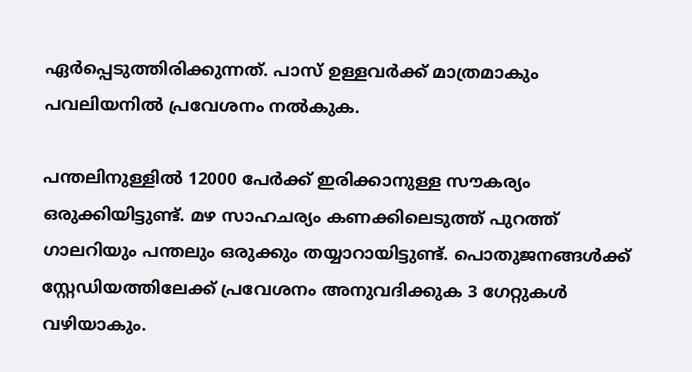ഏർപ്പെടുത്തിരിക്കുന്നത്. പാസ് ഉള്ളവർക്ക് മാത്രമാകും പവലിയനിൽ പ്രവേശനം നൽകുക.

പന്തലിനുള്ളിൽ 12000 പേർക്ക് ഇരിക്കാനുള്ള സൗകര്യം ഒരുക്കിയിട്ടുണ്ട്. മഴ സാഹചര്യം കണക്കിലെടുത്ത് പുറത്ത് ഗാലറിയും പന്തലും ഒരുക്കും തയ്യാറായിട്ടുണ്ട്. പൊതുജനങ്ങൾക്ക് സ്റ്റേഡിയത്തിലേക്ക് പ്രവേശനം അനുവദിക്കുക 3 ഗേറ്റുകൾ വഴിയാകും.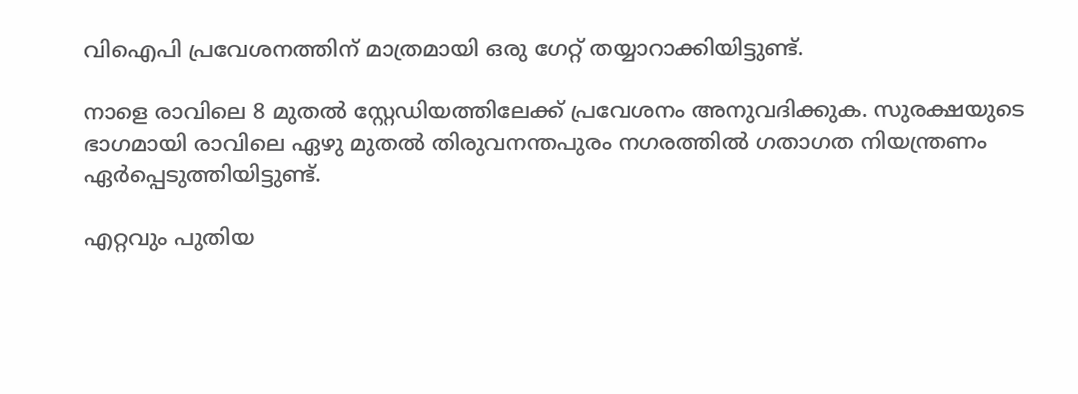വിഐപി പ്രവേശനത്തിന് മാത്രമായി ഒരു ഗേറ്റ് തയ്യാറാക്കിയിട്ടുണ്ട്.

നാളെ രാവിലെ 8 മുതൽ സ്റ്റേഡിയത്തിലേക്ക് പ്രവേശനം അനുവദിക്കുക. സുരക്ഷയുടെ ഭാഗമായി രാവിലെ ഏഴു മുതൽ തിരുവനന്തപുരം നഗരത്തിൽ ഗതാഗത നിയന്ത്രണം ഏർപ്പെടുത്തിയിട്ടുണ്ട്.

എറ്റവും പുതിയ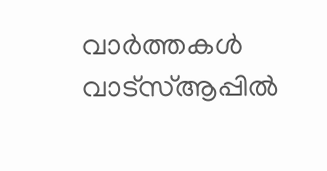വാർത്തകൾ വാട്സ്ആപ്പിൽ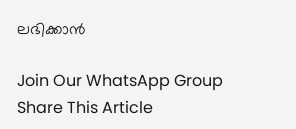ലഭിക്കാൻ

Join Our WhatsApp Group
Share This Article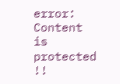error: Content is protected !!